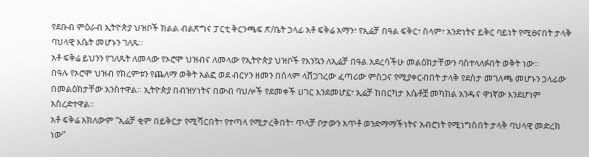የደቡብ ምዕራብ ኢትዮጵያ ህዝቦች ክልል ብልጽግና ፓርቲ ቅርንጫፍ ጽ/ቤት ኃላፊ አቶ ፍቅሬ አማን፣ የኢሬቻ በዓል ፍቅር፣ ሰላም፣ አንድነትና ይቅር ባይነት የሚፀናበት ታላቅ ባህላዊ እሴት መሆኑን ገለጹ።
አቶ ፍቅሬ ይህንን የገለጹት ለመላው የኦሮሞ ህዝብና ለመላው የኢትዮጵያ ህዝቦች የእንኳን ለኢሬቻ በዓል አደረሳችሁ መልዕክታቸውን ባስተላለፉበት ወቅት ነው።
በዓሉ የኦሮሞ ህዝብ የክረምቱን የጨለማ ወቅት አልፎ ወደ ብርሃን ዘመን በሰላም ላሸጋገረው ፈጣሪው ምስጋና የሚያቀርብበት ታላቅ የደስታ መገለጫ መሆኑን ኃላፊው በመልዕክታቸው አንስተዋል። ኢትዮጵያ በብዝሃነትና በውብ ባህሎች የደመቀች ሀገር እንደመሆኗ፣ ኢሬቻ ከበርካታ እሴቶቿ መካከል አንዱና ዋነኛው እንደሆነም አስረድተዋል።
አቶ ፍቅሬ አክለውም “ኢሬቻ ቂም በይቅርታ የሚሻርበት፣ የተጣላ የሚታረቅበት፣ ጥላቻ ቦታውን አጥቶ ወንድማማችነትና አብሮነት የሚነግስበት ታላቅ ባህላዊ መድረክ ነው”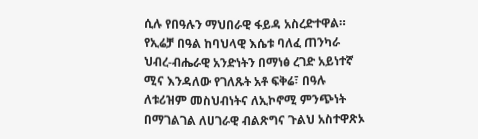ሲሉ የበዓሉን ማህበራዊ ፋይዳ አስረድተዋል።
የኢሬቻ በዓል ከባህላዊ እሴቱ ባለፈ ጠንካራ ህብረ-ብሔራዊ አንድነትን በማነፅ ረገድ አይነተኛ ሚና እንዳለው የገለጹት አቶ ፍቅሬ፣ በዓሉ ለቱሪዝም መስህብነትና ለኢኮኖሚ ምንጭነት በማገልገል ለሀገራዊ ብልጽግና ጉልህ አስተዋጽኦ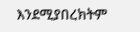እንደሚያበረክትም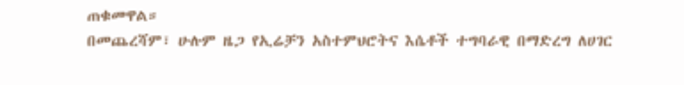ጠቁመዋል።
በመጨረሻም፣ ሁሉም ዜጋ የኢሬቻን አስተምህሮትና እሴቶች ተግባራዊ በማድረግ ለሀገር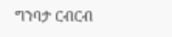ግንባታ ርብርብ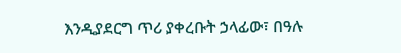እንዲያደርግ ጥሪ ያቀረቡት ኃላፊው፣ በዓሉ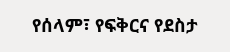የሰላም፣ የፍቅርና የደስታ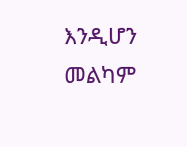እንዲሆን መልካም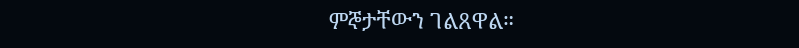ምኞታቸውን ገልጸዋል።